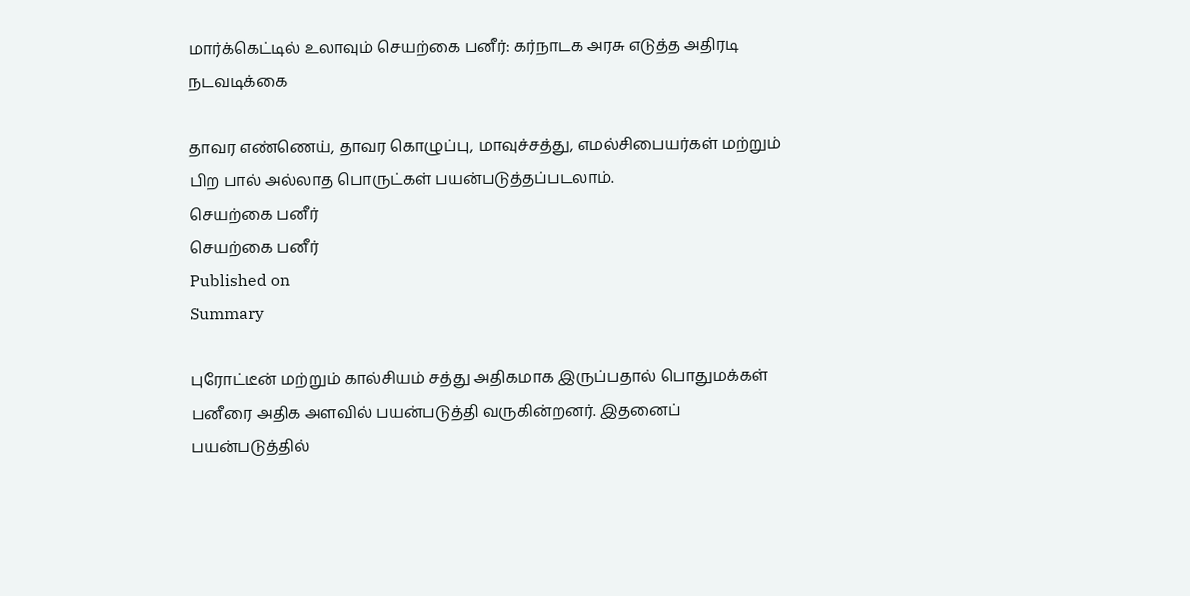மார்க்கெட்டில் உலாவும் செயற்கை பனீர்: கர்நாடக அரசு எடுத்த அதிரடி நடவடிக்கை

தாவர எண்ணெய், தாவர கொழுப்பு, மாவுச்சத்து, எமல்சிபையர்கள் மற்றும் பிற பால் அல்லாத பொருட்கள் பயன்படுத்தப்படலாம்.
செயற்கை பனீர்
செயற்கை பனீர்
Published on
Summary

புரோட்டீன் மற்றும் கால்சியம் சத்து அதிகமாக இருப்பதால் பொதுமக்கள் பனீரை அதிக அளவில் பயன்படுத்தி வருகின்றனர். இதனைப் பயன்படுத்தில்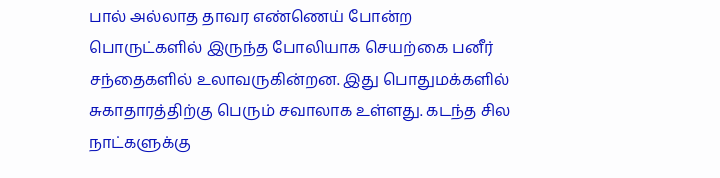பால் அல்லாத தாவர எண்ணெய் போன்ற பொருட்களில் இருந்த போலியாக செயற்கை பனீர் சந்தைகளில் உலாவருகின்றன. இது பொதுமக்களில் சுகாதாரத்திற்கு பெரும் சவாலாக உள்ளது. கடந்த சில நாட்களுக்கு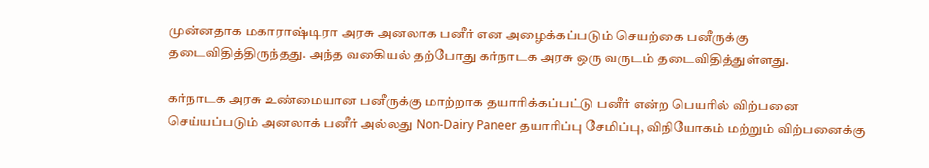முன்னதாக மகாராஷ்டிரா அரசு அனலாக பனீர் என அழைக்கப்படும் செயற்கை பனீருக்கு தடைவிதித்திருந்தது. அந்த வகைியல் தற்போது கர்நாடக அரசு ஒரு வருடம் தடைவிதித்துள்ளது.

கர்நாடக அரசு உண்மையான பனீருக்கு மாற்றாக தயாரிக்கப்பட்டு பனீர் என்ற பெயரில் விற்பனை செய்யப்படும் அனலாக் பனீர் அல்லது Non-Dairy Paneer தயாரிப்பு சேமிப்பு, விநியோகம் மற்றும் விற்பனைக்கு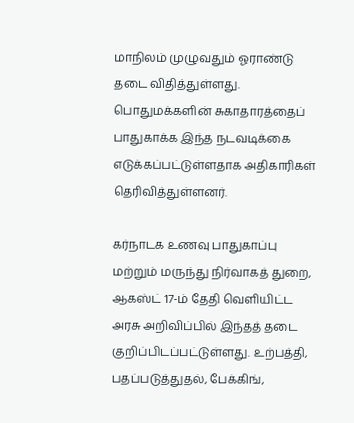மாநிலம் முழுவதும் ஓராண்டு தடை விதித்துள்ளது. பொதுமக்களின் சுகாதாரத்தைப் பாதுகாக்க இந்த நடவடிக்கை எடுக்கப்பட்டுள்ளதாக அதிகாரிகள் தெரிவித்துள்ளனர்.

கர்நாடக உணவு பாதுகாப்பு மற்றும் மருந்து நிர்வாகத் துறை, ஆகஸ்ட் 17-ம் தேதி வெளியிட்ட அரசு அறிவிப்பில் இந்தத் தடை குறிப்பிடப்பட்டுள்ளது. உற்பத்தி, பதப்படுத்துதல், பேக்கிங்,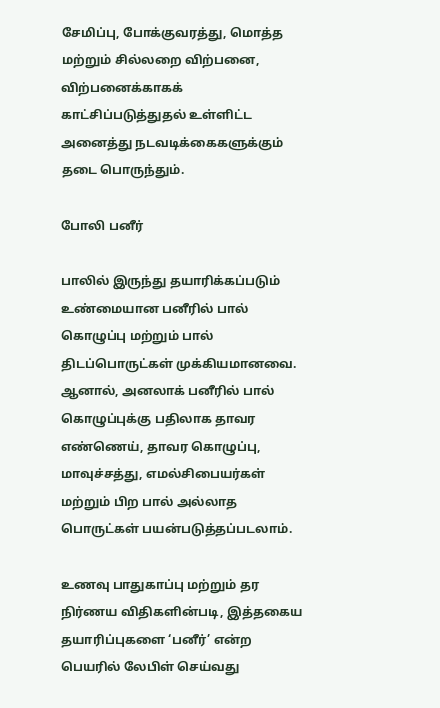சேமிப்பு, போக்குவரத்து, மொத்த மற்றும் சில்லறை விற்பனை, விற்பனைக்காகக் காட்சிப்படுத்துதல் உள்ளிட்ட அனைத்து நடவடிக்கைகளுக்கும் தடை பொருந்தும்.

போலி பனீர்

பாலில் இருந்து தயாரிக்கப்படும் உண்மையான பனீரில் பால் கொழுப்பு மற்றும் பால் திடப்பொருட்கள் முக்கியமானவை. ஆனால், அனலாக் பனீரில் பால் கொழுப்புக்கு பதிலாக தாவர எண்ணெய், தாவர கொழுப்பு, மாவுச்சத்து, எமல்சிபையர்கள் மற்றும் பிற பால் அல்லாத பொருட்கள் பயன்படுத்தப்படலாம்.

உணவு பாதுகாப்பு மற்றும் தர நிர்ணய விதிகளின்படி, இத்தகைய தயாரிப்புகளை ‘பனீர்’ என்ற பெயரில் லேபிள் செய்வது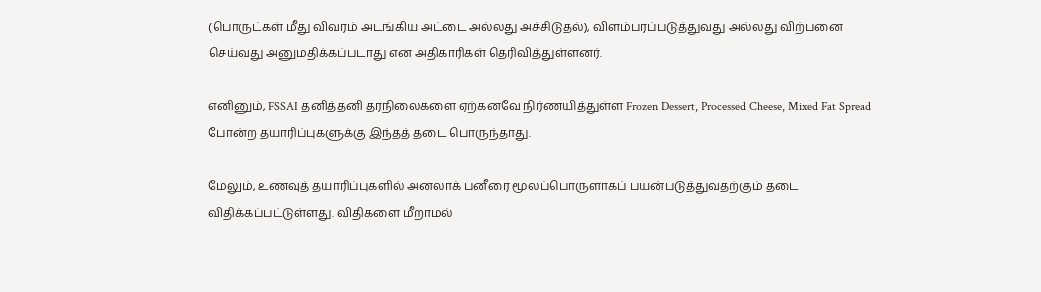(பொருட்கள் மீது விவரம் அடங்கிய அட்டை அல்லது அச்சிடுதல்), விளம்பரப்படுத்துவது அல்லது விற்பனை செய்வது அனுமதிக்கப்படாது என அதிகாரிகள் தெரிவித்துள்ளனர்.

எனினும், FSSAI தனித்தனி தரநிலைகளை ஏற்கனவே நிர்ணயித்துள்ள Frozen Dessert, Processed Cheese, Mixed Fat Spread போன்ற தயாரிப்புகளுக்கு இந்தத் தடை பொருந்தாது.

மேலும், உணவுத் தயாரிப்புகளில் அனலாக் பனீரை மூலப்பொருளாகப் பயன்படுத்துவதற்கும் தடை விதிக்கப்பட்டுள்ளது. விதிகளை மீறாமல்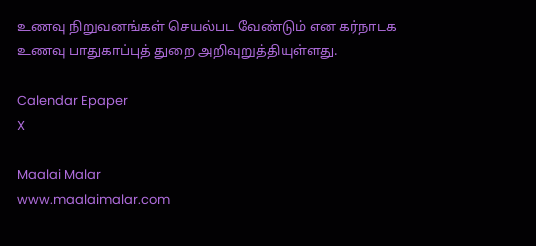உணவு நிறுவனங்கள் செயல்பட வேண்டும் என கர்நாடக உணவு பாதுகாப்புத் துறை அறிவுறுத்தியுள்ளது.

Calendar Epaper
X

Maalai Malar
www.maalaimalar.com